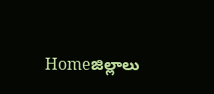Homeజిల్లాలు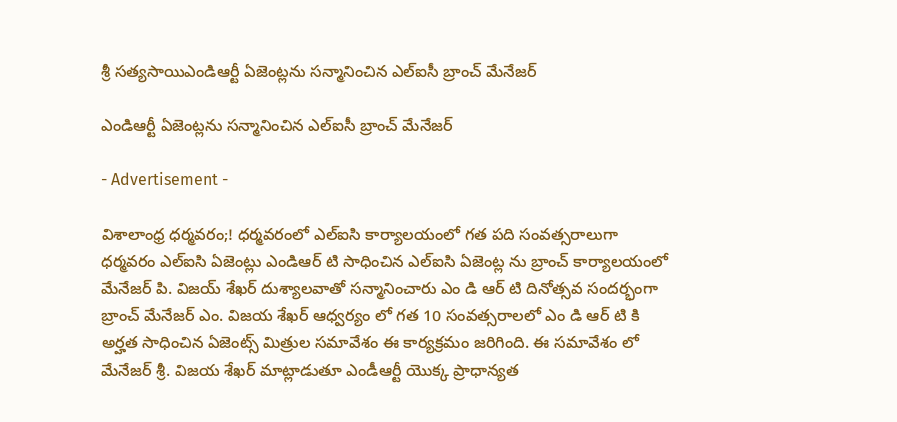శ్రీ సత్యసాయిఎండిఆర్టీ ఏజెంట్లను సన్మానించిన ఎల్ఐసీ బ్రాంచ్ మేనేజర్

ఎండిఆర్టీ ఏజెంట్లను సన్మానించిన ఎల్ఐసీ బ్రాంచ్ మేనేజర్

- Advertisement -

విశాలాంధ్ర ధర్మవరం;! ధర్మవరంలో ఎల్ఐసి కార్యాలయంలో గత పది సంవత్సరాలుగా ధర్మవరం ఎల్ఐసి ఏజెంట్లు ఎండిఆర్ టి సాధించిన ఎల్ఐసి ఏజెంట్ల ను బ్రాంచ్ కార్యాలయంలో మేనేజర్ పి. విజయ్ శేఖర్ దుశ్యాలవాతో సన్మానించారు ఎం డి ఆర్ టి దినోత్సవ సందర్భంగా బ్రాంచ్ మేనేజర్ ఎం. విజయ శేఖర్ ఆధ్వర్యం లో గత 10 సంవత్సరాలలో ఎం డి ఆర్ టి కి అర్హత సాధించిన ఏజెంట్స్ మిత్రుల సమావేశం ఈ కార్యక్రమం జరిగింది. ఈ సమావేశం లో మేనేజర్ శ్రీ. విజయ శేఖర్ మాట్లాడుతూ ఎండీఆర్టీ యొక్క ప్రాధాన్యత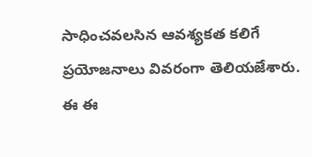సాధించవలసిన ఆవశ్యకత కలిగే ప్రయోజనాలు వివరంగా తెలియజేశారు.
ఈ ఈ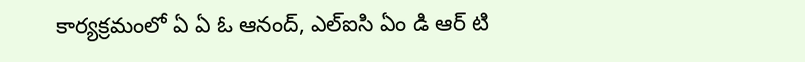కార్యక్రమంలో ఏ ఏ ఓ ఆనంద్, ఎల్ఐసి ఏం డి ఆర్ టి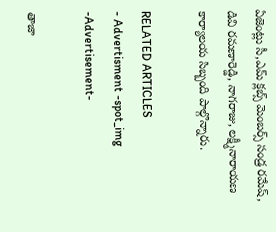ఏజెంట్లు సీ,ఎమ్ క్లబ్స్ మెంబర్స్ సండ్ర రమేష్, డివి రమణారెడ్డి, నాగరాజు, లక్ష్మీనారాయణ కార్యాలయ సిబ్బంది పాల్గొన్నారు.

RELATED ARTICLES
- Advertisment -spot_img
-Advertisement-

తాజా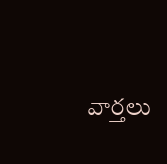వార్తలు